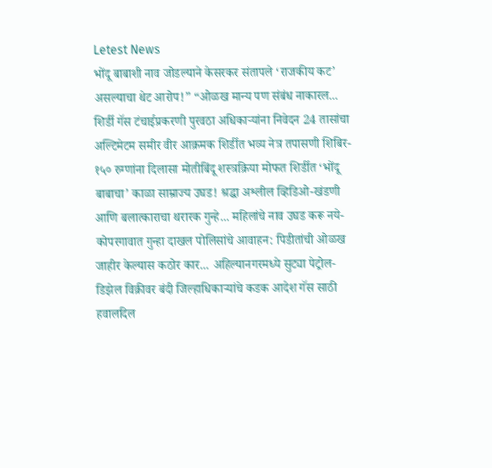Letest News
भोंदू बाबाशी नाव जोडल्याने केसरकर संतापले ‘राजकीय कट’ असल्याचा थेट आरोप!” “ओळख मान्य पण संबंध नाकारल... शिर्डी गॅस टंचाईप्रकरणी पुरवठा अधिकाऱ्यांना निवेदन 24 तासांचा अल्टिमेटम समीर वीर आक्रमक शिर्डीत भव्य नेत्र तपासणी शिबिर- १५० रुग्णांना दिलासा मोतीबिंदू शस्त्रक्रिया मोफत शिर्डीत ‘भोंदू बाबाचा’ काळा साम्राज्य उघड! श्रद्धा अश्लील व्हिडिओ-खंडणी आणि बलात्काराचा थरारक गुन्हे... महिलांचे नाव उघड करू नये-कोपरगावात गुन्हा दाखल पोलिसांचे आवाहन: पिडीतांची ओळख जाहीर केल्यास कठोर कार... अहिल्यानगरमध्ये सुट्या पेट्रोल-डिझेल विक्रीवर बंदी जिल्हाधिकाऱ्यांचे कडक आदेश गॅस साठी हवालदिल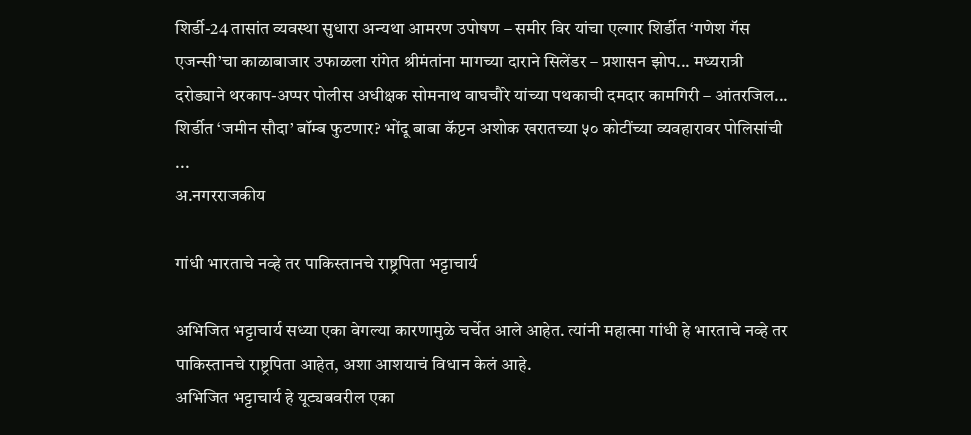शिर्डी-24 तासांत व्यवस्था सुधारा अन्यथा आमरण उपोषण – समीर विर यांचा एल्गार शिर्डीत ‘गणेश गॅस एजन्सी’चा काळाबाजार उफाळला रांगेत श्रीमंतांना मागच्या दाराने सिलेंडर – प्रशासन झोप... मध्यरात्री दरोड्याने थरकाप-अप्पर पोलीस अधीक्षक सोमनाथ वाघचौरे यांच्या पथकाची दमदार कामगिरी – आंतरजिल... शिर्डीत ‘जमीन सौदा’ बॉम्ब फुटणार? भोंदू बाबा कॅप्टन अशोक खरातच्या ५० कोटींच्या व्यवहारावर पोलिसांची ...
अ.नगरराजकीय

गांधी भारताचे नव्हे तर पाकिस्तानचे राष्ट्रपिता भट्टाचार्य

अभिजित भट्टाचार्य सध्या एका वेगल्या कारणामुळे चर्चेत आले आहेत. त्यांनी महात्मा गांधी हे भारताचे नव्हे तर पाकिस्तानचे राष्ट्रपिता आहेत, अशा आशयाचं विधान केलं आहे.
अभिजित भट्टाचार्य हे यूट्यबवरील एका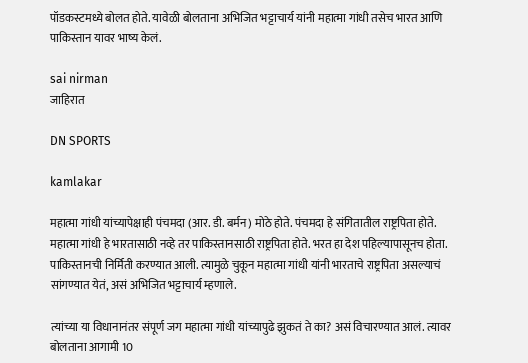पॉडकस्टमध्ये बोलत होते. यावेळी बोलताना अभिजित भट्टाचार्य यांनी महात्मा गांधी तसेच भारत आणि पाकिस्तान यावर भाष्य केलं.

sai nirman
जाहिरात

DN SPORTS

kamlakar

महात्मा गांधी यांच्यापेक्षाही पंचमदा (आर. डी. बर्मन) मोठे होते. पंचमदा हे संगितातील राष्ट्रपिता होते. महात्मा गांधी हे भारतासाठी नव्हे तर पाकिस्तानसाठी राष्ट्रपिता होते. भरत हा देश पहिल्यापासूनच होता. पाकिस्तानची निर्मिती करण्यात आली. त्यामुळे चुकून महात्मा गांधी यांनी भारताचे राष्ट्रपिता असल्याचं सांगण्यात येतं, असं अभिजित भट्टाचार्य म्हणाले.

त्यांच्या या विधानानंतर संपूर्ण जग महात्मा गांधी यांच्यापुढे झुकतं ते का? असं विचारण्यात आलं. त्यावर बोलताना आगामी 10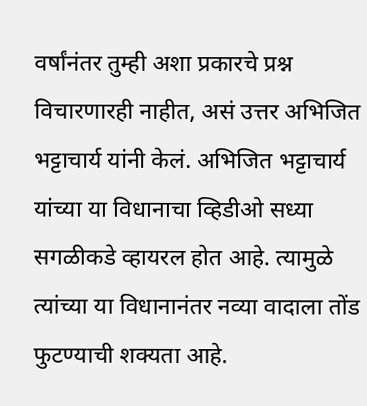वर्षांनंतर तुम्ही अशा प्रकारचे प्रश्न विचारणारही नाहीत, असं उत्तर अभिजित भट्टाचार्य यांनी केलं. अभिजित भट्टाचार्य यांच्या या विधानाचा व्हिडीओ सध्या सगळीकडे व्हायरल होत आहे. त्यामुळे त्यांच्या या विधानानंतर नव्या वादाला तोंड फुटण्याची शक्यता आहे.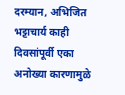दरम्यान, अभिजित भट्टाचार्य काही दिवसांपूर्वी एका अनोख्या कारणामुळे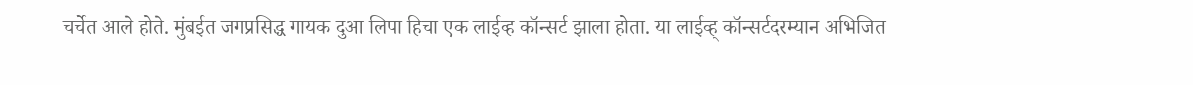चर्चेत आले होते. मुंबईत जगप्रसिद्ध गायक दुआ लिपा हिचा एक लाईव्ह कॉन्सर्ट झाला होता. या लाईव्ह् कॉन्सर्टदरम्यान अभिजित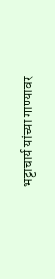भट्टाचार्य यांच्या गाण्यावर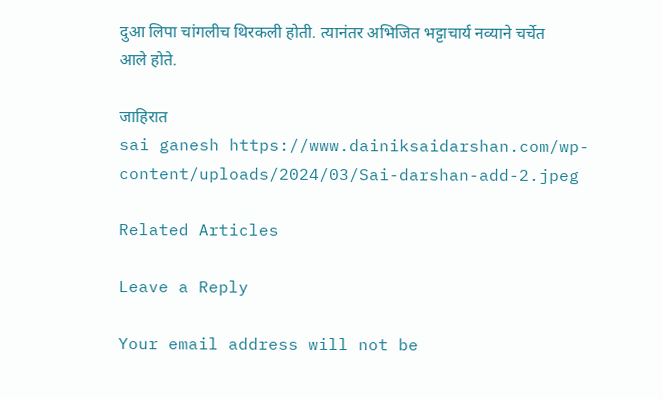दुआ लिपा चांगलीच थिरकली होती. त्यानंतर अभिजित भट्टाचार्य नव्याने चर्चेत आले होते.

जाहिरात
sai ganesh https://www.dainiksaidarshan.com/wp-content/uploads/2024/03/Sai-darshan-add-2.jpeg

Related Articles

Leave a Reply

Your email address will not be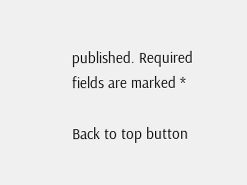published. Required fields are marked *

Back to top button